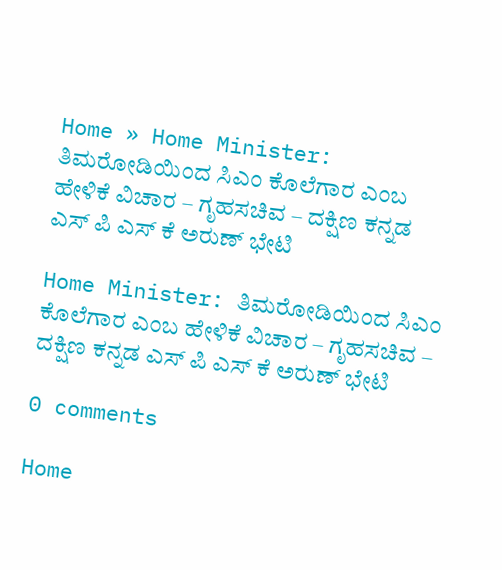Home » Home Minister: ತಿಮರೋಡಿಯಿಂದ ಸಿಎಂ ಕೊಲೆಗಾರ ಎಂಬ ಹೇಳಿಕೆ ವಿಚಾರ – ಗೃಹಸಚಿವ – ದಕ್ಷಿಣ ಕನ್ನಡ ಎಸ್ ಪಿ ಎಸ್ ಕೆ ಅರುಣ್ ಭೇಟಿ

Home Minister: ತಿಮರೋಡಿಯಿಂದ ಸಿಎಂ ಕೊಲೆಗಾರ ಎಂಬ ಹೇಳಿಕೆ ವಿಚಾರ – ಗೃಹಸಚಿವ – ದಕ್ಷಿಣ ಕನ್ನಡ ಎಸ್ ಪಿ ಎಸ್ ಕೆ ಅರುಣ್ ಭೇಟಿ

0 comments

Home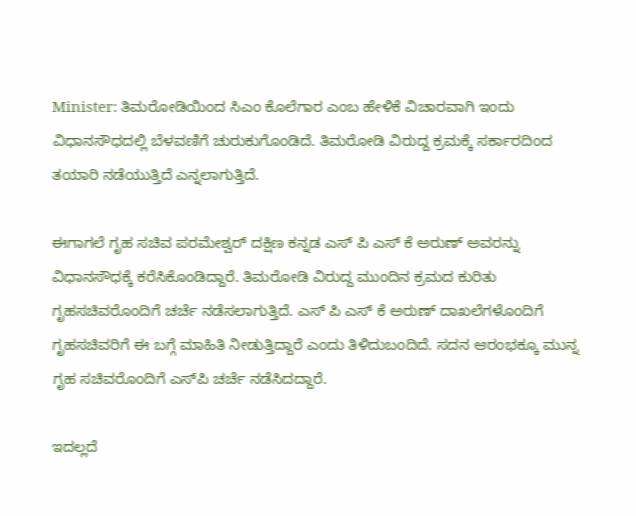Minister: ತಿಮರೋಡಿಯಿಂದ ಸಿಎಂ ಕೊಲೆಗಾರ ಎಂಬ ಹೇಳಿಕೆ ವಿಚಾರವಾಗಿ ಇಂದು ವಿಧಾನಸೌಧದಲ್ಲಿ ಬೆಳವಣಿಗೆ ಚುರುಕುಗೊಂಡಿದೆ. ತಿಮರೋಡಿ ವಿರುದ್ದ ಕ್ರಮಕ್ಕೆ ಸರ್ಕಾರದಿಂದ ತಯಾರಿ ನಡೆಯುತ್ತಿದೆ ಎನ್ನಲಾಗುತ್ತಿದೆ.

ಈಗಾಗಲೆ ಗೃಹ ಸಚಿವ ಪರಮೇಶ್ವರ್‌ ದಕ್ಷಿಣ ಕನ್ನಡ ಎಸ್ ಪಿ ಎಸ್ ಕೆ ಅರುಣ್ ಅವರನ್ನು ವಿಧಾನಸೌಧಕ್ಕೆ ಕರೆಸಿಕೊಂಡಿದ್ದಾರೆ. ತಿಮರೋಡಿ ವಿರುದ್ದ ಮುಂದಿನ ಕ್ರಮದ ಕುರಿತು ಗೃಹಸಚಿವರೊಂದಿಗೆ ಚರ್ಚೆ ನಡೆಸಲಾಗುತ್ತಿದೆ. ಎಸ್ ಪಿ ಎಸ್ ಕೆ ಅರುಣ್ ದಾಖಲೆಗಳೊಂದಿಗೆ ಗೃಹಸಚಿವರಿಗೆ ಈ ಬಗ್ಗೆ ಮಾಹಿತಿ ನೀಡುತ್ತಿದ್ದಾರೆ ಎಂದು ತಿಳಿದುಬಂದಿದೆ. ಸದನ ಆರಂಭಕ್ಕೂ ಮುನ್ನ ಗೃಹ ಸಚಿವರೊಂದಿಗೆ ಎಸ್‌ಪಿ ಚರ್ಚೆ ನಡೆಸಿದದ್ದಾರೆ.

ಇದಲ್ಲದೆ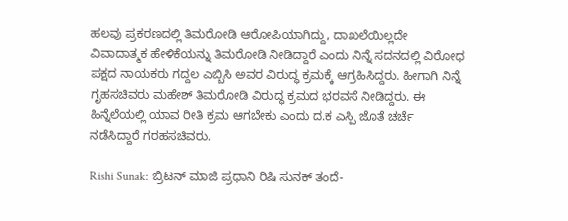ಹಲವು ಪ್ರಕರಣದಲ್ಲಿ ತಿಮರೋಡಿ ಆರೋಪಿಯಾಗಿದ್ದು, ದಾಖಲೆಯಿಲ್ಲದೇ ವಿವಾದಾತ್ಮಕ ಹೇಳಿಕೆಯನ್ನು ತಿಮರೋಡಿ ನೀಡಿದ್ದಾರೆ ಎಂದು ನಿನ್ನೆ ಸದನದಲ್ಲಿ ವಿರೋಧ ಪಕ್ಷದ ನಾಯಕರು ಗದ್ದಲ ಎಬ್ಬಿಸಿ ಅವರ ವಿರುದ್ಧ ಕ್ರಮಕ್ಕೆ ಆಗ್ರಹಿಸಿದ್ದರು. ಹೀಗಾಗಿ ನಿನ್ನೆ ಗೃಹಸಚಿವರು ಮಹೇಶ್‌ ತಿಮರೋಡಿ ವಿರುದ್ಧ ಕ್ರಮದ ಭರವಸೆ ನೀಡಿದ್ದರು. ಈ ಹಿನ್ನೆಲೆಯಲ್ಲಿ ಯಾವ ರೀತಿ ಕ್ರ‌ಮ ಆಗಬೇಕು ಎಂದು ದ.ಕ ಎಸ್ಪಿ ಜೊತೆ ಚರ್ಚೆ ನಡೆಸಿದ್ದಾರೆ ಗರಹಸಚಿವರು.

Rishi Sunak: ಬ್ರಿಟನ್ ಮಾಜಿ ಪ್ರಧಾನಿ ರಿಷಿ ಸುನಕ್ ತಂದೆ-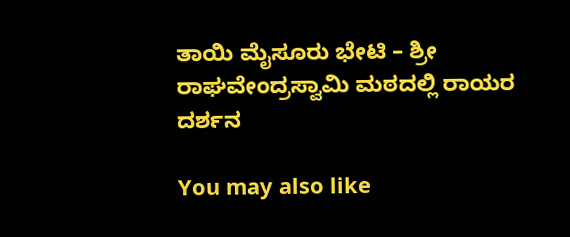ತಾಯಿ ಮೈಸೂರು ಭೇಟಿ – ಶ್ರೀ ರಾಘವೇಂದ್ರಸ್ವಾಮಿ ಮಠದಲ್ಲಿ ರಾಯರ ದರ್ಶನ

You may also like